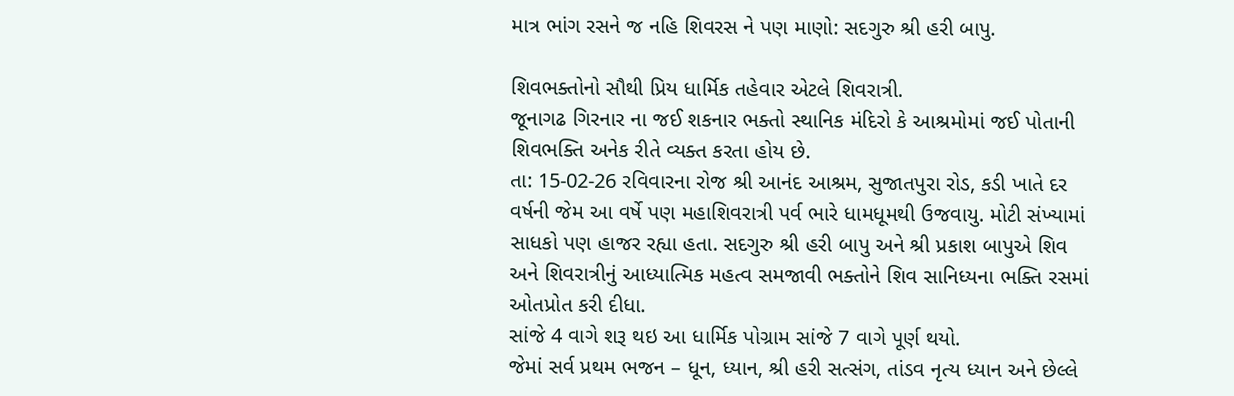માત્ર ભાંગ રસને જ નહિ શિવરસ ને પણ માણો: સદગુરુ શ્રી હરી બાપુ.

શિવભક્તોનો સૌથી પ્રિય ધાર્મિક તહેવાર એટલે શિવરાત્રી.
જૂનાગઢ ગિરનાર ના જઈ શકનાર ભક્તો સ્થાનિક મંદિરો કે આશ્રમોમાં જઈ પોતાની શિવભક્તિ અનેક રીતે વ્યક્ત કરતા હોય છે.
તા: 15-02-26 રવિવારના રોજ શ્રી આનંદ આશ્રમ, સુજાતપુરા રોડ, કડી ખાતે દર વર્ષની જેમ આ વર્ષે પણ મહાશિવરાત્રી પર્વ ભારે ધામધૂમથી ઉજવાયુ. મોટી સંખ્યામાં સાધકો પણ હાજર રહ્યા હતા. સદગુરુ શ્રી હરી બાપુ અને શ્રી પ્રકાશ બાપુએ શિવ અને શિવરાત્રીનું આધ્યાત્મિક મહત્વ સમજાવી ભક્તોને શિવ સાનિધ્યના ભક્તિ રસમાં ઓતપ્રોત કરી દીધા.
સાંજે 4 વાગે શરૂ થઇ આ ધાર્મિક પોગ્રામ સાંજે 7 વાગે પૂર્ણ થયો.
જેમાં સર્વ પ્રથમ ભજન – ધૂન, ધ્યાન, શ્રી હરી સત્સંગ, તાંડવ નૃત્ય ધ્યાન અને છેલ્લે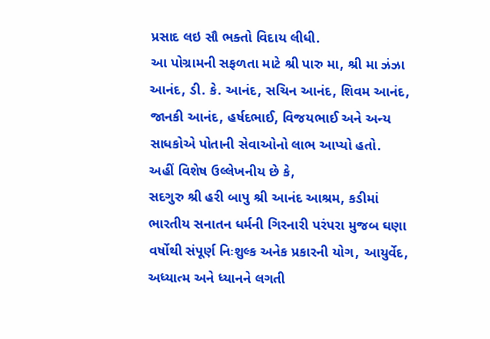પ્રસાદ લઇ સૌ ભક્તો વિદાય લીધી.
આ પોગ્રામની સફળતા માટે શ્રી પારુ મા, શ્રી મા ઝંઝા આનંદ, ડી. કે. આનંદ, સચિન આનંદ, શિવમ આનંદ, જાનકી આનંદ, હર્ષદભાઈ, વિજયભાઈ અને અન્ય સાધકોએ પોતાની સેવાઓનો લાભ આપ્યો હતો.
અહીં વિશેષ ઉલ્લેખનીય છે કે,
સદગુરુ શ્રી હરી બાપુ શ્રી આનંદ આશ્રમ, કડીમાં ભારતીય સનાતન ધર્મની ગિરનારી પરંપરા મુજબ ઘણા વર્ષોથી સંપૂર્ણ નિઃશુલ્ક અનેક પ્રકારની યોગ, આયુર્વેદ, અધ્યાત્મ અને ધ્યાનને લગતી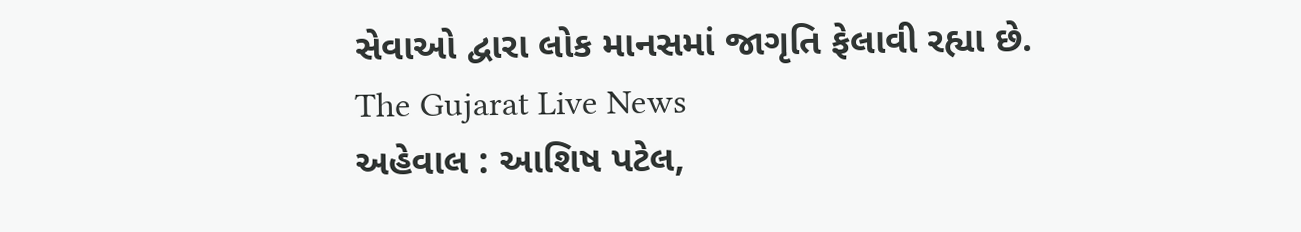સેવાઓ દ્વારા લોક માનસમાં જાગૃતિ ફેલાવી રહ્યા છે.
The Gujarat Live News
અહેવાલ : આશિષ પટેલ,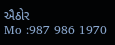ઐઠોર
Mo :987 986 1970